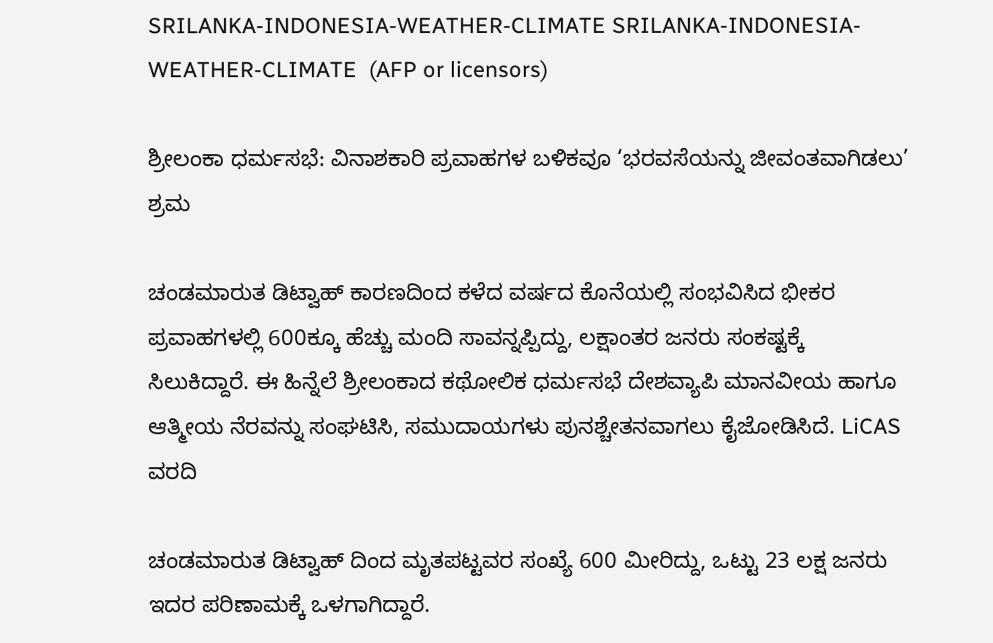SRILANKA-INDONESIA-WEATHER-CLIMATE SRILANKA-INDONESIA-WEATHER-CLIMATE  (AFP or licensors)

ಶ್ರೀಲಂಕಾ ಧರ್ಮಸಭೆ: ವಿನಾಶಕಾರಿ ಪ್ರವಾಹಗಳ ಬಳಿಕವೂ ‘ಭರವಸೆಯನ್ನು ಜೀವಂತವಾಗಿಡಲು’ ಶ್ರಮ

ಚಂಡಮಾರುತ ಡಿಟ್ವಾಹ್ ಕಾರಣದಿಂದ ಕಳೆದ ವರ್ಷದ ಕೊನೆಯಲ್ಲಿ ಸಂಭವಿಸಿದ ಭೀಕರ ಪ್ರವಾಹಗಳಲ್ಲಿ 600ಕ್ಕೂ ಹೆಚ್ಚು ಮಂದಿ ಸಾವನ್ನಪ್ಪಿದ್ದು, ಲಕ್ಷಾಂತರ ಜನರು ಸಂಕಷ್ಟಕ್ಕೆ ಸಿಲುಕಿದ್ದಾರೆ. ಈ ಹಿನ್ನೆಲೆ ಶ್ರೀಲಂಕಾದ ಕಥೋಲಿಕ ಧರ್ಮಸಭೆ ದೇಶವ್ಯಾಪಿ ಮಾನವೀಯ ಹಾಗೂ ಆತ್ಮೀಯ ನೆರವನ್ನು ಸಂಘಟಿಸಿ, ಸಮುದಾಯಗಳು ಪುನಶ್ಚೇತನವಾಗಲು ಕೈಜೋಡಿಸಿದೆ. LiCAS ವರದಿ

ಚಂಡಮಾರುತ ಡಿಟ್ವಾಹ್ ದಿಂದ ಮೃತಪಟ್ಟವರ ಸಂಖ್ಯೆ 600 ಮೀರಿದ್ದು, ಒಟ್ಟು 23 ಲಕ್ಷ ಜನರು ಇದರ ಪರಿಣಾಮಕ್ಕೆ ಒಳಗಾಗಿದ್ದಾರೆ.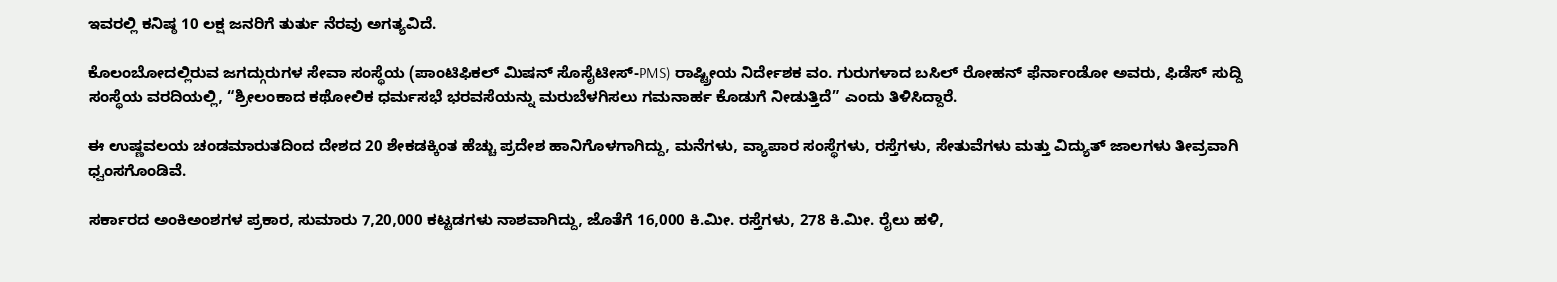ಇವರಲ್ಲಿ ಕನಿಷ್ಠ 10 ಲಕ್ಷ ಜನರಿಗೆ ತುರ್ತು ನೆರವು ಅಗತ್ಯವಿದೆ.

ಕೊಲಂಬೋದಲ್ಲಿರುವ ಜಗದ್ಗುರುಗಳ ಸೇವಾ ಸಂಸ್ಥೆಯ (ಪಾಂಟಿಫಿಕಲ್ ಮಿಷನ್ ಸೊಸೈಟೀಸ್-PMS) ರಾಷ್ಟ್ರೀಯ ನಿರ್ದೇಶಕ ವಂ. ಗುರುಗಳಾದ ಬಸಿಲ್ ರೋಹನ್ ಫೆರ್ನಾಂಡೋ ಅವರು, ಫಿಡೆಸ್ ಸುದ್ದಿ ಸಂಸ್ಥೆಯ ವರದಿಯಲ್ಲಿ, “ಶ್ರೀಲಂಕಾದ ಕಥೋಲಿಕ ಧರ್ಮಸಭೆ ಭರವಸೆಯನ್ನು ಮರುಬೆಳಗಿಸಲು ಗಮನಾರ್ಹ ಕೊಡುಗೆ ನೀಡುತ್ತಿದೆ” ಎಂದು ತಿಳಿಸಿದ್ದಾರೆ.

ಈ ಉಷ್ಣವಲಯ ಚಂಡಮಾರುತದಿಂದ ದೇಶದ 20 ಶೇಕಡಕ್ಕಿಂತ ಹೆಚ್ಚು ಪ್ರದೇಶ ಹಾನಿಗೊಳಗಾಗಿದ್ದು, ಮನೆಗಳು, ವ್ಯಾಪಾರ ಸಂಸ್ಥೆಗಳು, ರಸ್ತೆಗಳು, ಸೇತುವೆಗಳು ಮತ್ತು ವಿದ್ಯುತ್ ಜಾಲಗಳು ತೀವ್ರವಾಗಿ ಧ್ವಂಸಗೊಂಡಿವೆ.

ಸರ್ಕಾರದ ಅಂಕಿಅಂಶಗಳ ಪ್ರಕಾರ, ಸುಮಾರು 7,20,000 ಕಟ್ಟಡಗಳು ನಾಶವಾಗಿದ್ದು, ಜೊತೆಗೆ 16,000 ಕಿ.ಮೀ. ರಸ್ತೆಗಳು, 278 ಕಿ.ಮೀ. ರೈಲು ಹಳಿ,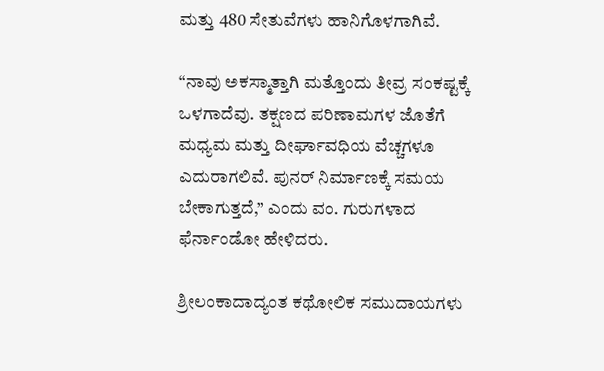ಮತ್ತು 480 ಸೇತುವೆಗಳು ಹಾನಿಗೊಳಗಾಗಿವೆ.

“ನಾವು ಅಕಸ್ಮಾತ್ತಾಗಿ ಮತ್ತೊಂದು ತೀವ್ರ ಸಂಕಷ್ಟಕ್ಕೆ ಒಳಗಾದೆವು. ತಕ್ಷಣದ ಪರಿಣಾಮಗಳ ಜೊತೆಗೆ ಮಧ್ಯಮ ಮತ್ತು ದೀರ್ಘಾವಧಿಯ ವೆಚ್ಚಗಳೂ ಎದುರಾಗಲಿವೆ. ಪುನರ್ ನಿರ್ಮಾಣಕ್ಕೆ ಸಮಯ ಬೇಕಾಗುತ್ತದೆ,” ಎಂದು ವಂ. ಗುರುಗಳಾದ ಫೆರ್ನಾಂಡೋ ಹೇಳಿದರು.

ಶ್ರೀಲಂಕಾದಾದ್ಯಂತ ಕಥೋಲಿಕ ಸಮುದಾಯಗಳು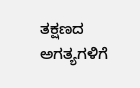ತಕ್ಷಣದ ಅಗತ್ಯಗಳಿಗೆ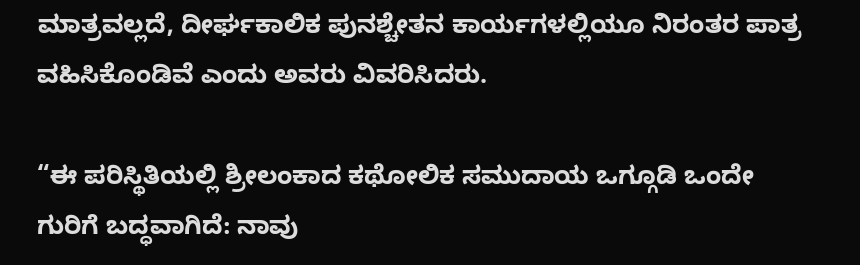ಮಾತ್ರವಲ್ಲದೆ, ದೀರ್ಘಕಾಲಿಕ ಪುನಶ್ಚೇತನ ಕಾರ್ಯಗಳಲ್ಲಿಯೂ ನಿರಂತರ ಪಾತ್ರ ವಹಿಸಿಕೊಂಡಿವೆ ಎಂದು ಅವರು ವಿವರಿಸಿದರು.

“ಈ ಪರಿಸ್ಥಿತಿಯಲ್ಲಿ ಶ್ರೀಲಂಕಾದ ಕಥೋಲಿಕ ಸಮುದಾಯ ಒಗ್ಗೂಡಿ ಒಂದೇ ಗುರಿಗೆ ಬದ್ಧವಾಗಿದೆ: ನಾವು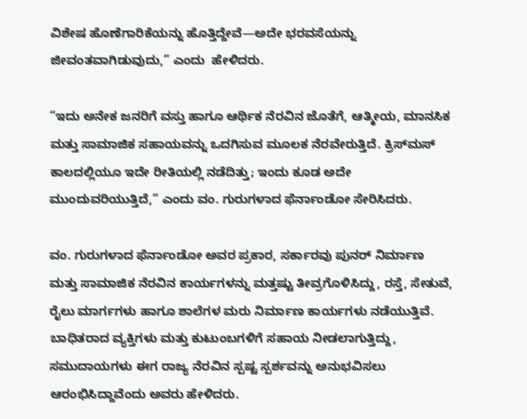ವಿಶೇಷ ಹೊಣೆಗಾರಿಕೆಯನ್ನು ಹೊತ್ತಿದ್ದೇವೆ—ಅದೇ ಭರವಸೆಯನ್ನು ಜೀವಂತವಾಗಿಡುವುದು,” ಎಂದು  ಹೇಳಿದರು.

“ಇದು ಅನೇಕ ಜನರಿಗೆ ವಸ್ತು ಹಾಗೂ ಆರ್ಥಿಕ ನೆರವಿನ ಜೊತೆಗೆ, ಆತ್ಮೀಯ, ಮಾನಸಿಕ ಮತ್ತು ಸಾಮಾಜಿಕ ಸಹಾಯವನ್ನು ಒದಗಿಸುವ ಮೂಲಕ ನೆರವೇರುತ್ತಿದೆ. ಕ್ರಿಸ್‌ಮಸ್ ಕಾಲದಲ್ಲಿಯೂ ಇದೇ ರೀತಿಯಲ್ಲಿ ನಡೆದಿತ್ತು; ಇಂದು ಕೂಡ ಅದೇ ಮುಂದುವರಿಯುತ್ತಿದೆ,” ಎಂದು ವಂ. ಗುರುಗಳಾದ ಫೆರ್ನಾಂಡೋ ಸೇರಿಸಿದರು.

ವಂ. ಗುರುಗಳಾದ ಫೆರ್ನಾಂಡೋ ಅವರ ಪ್ರಕಾರ, ಸರ್ಕಾರವು ಪುನರ್ ನಿರ್ಮಾಣ ಮತ್ತು ಸಾಮಾಜಿಕ ನೆರವಿನ ಕಾರ್ಯಗಳನ್ನು ಮತ್ತಷ್ಟು ತೀವ್ರಗೊಳಿಸಿದ್ದು, ರಸ್ತೆ, ಸೇತುವೆ, ರೈಲು ಮಾರ್ಗಗಳು ಹಾಗೂ ಶಾಲೆಗಳ ಮರು ನಿರ್ಮಾಣ ಕಾರ್ಯಗಳು ನಡೆಯುತ್ತಿವೆ. ಬಾಧಿತರಾದ ವ್ಯಕ್ತಿಗಳು ಮತ್ತು ಕುಟುಂಬಗಳಿಗೆ ಸಹಾಯ ನೀಡಲಾಗುತ್ತಿದ್ದು, ಸಮುದಾಯಗಳು ಈಗ ರಾಜ್ಯ ನೆರವಿನ ಸ್ಪಷ್ಟ ಸ್ಪರ್ಶವನ್ನು ಅನುಭವಿಸಲು ಆರಂಭಿಸಿದ್ದಾವೆಂದು ಅವರು ಹೇಳಿದರು.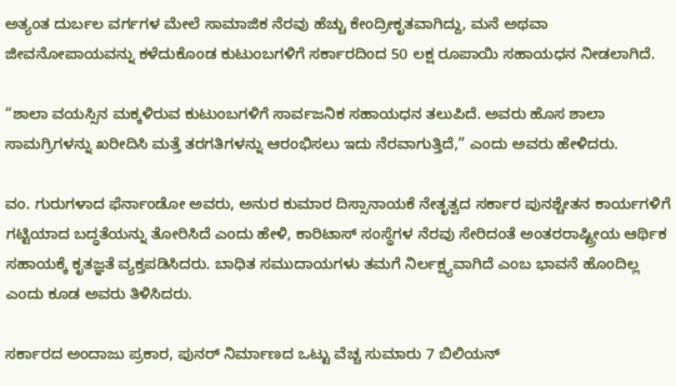ಅತ್ಯಂತ ದುರ್ಬಲ ವರ್ಗಗಳ ಮೇಲೆ ಸಾಮಾಜಿಕ ನೆರವು ಹೆಚ್ಚು ಕೇಂದ್ರೀಕೃತವಾಗಿದ್ದು, ಮನೆ ಅಥವಾ ಜೀವನೋಪಾಯವನ್ನು ಕಳೆದುಕೊಂಡ ಕುಟುಂಬಗಳಿಗೆ ಸರ್ಕಾರದಿಂದ 50 ಲಕ್ಷ ರೂಪಾಯಿ ಸಹಾಯಧನ ನೀಡಲಾಗಿದೆ.

“ಶಾಲಾ ವಯಸ್ಸಿನ ಮಕ್ಕಳಿರುವ ಕುಟುಂಬಗಳಿಗೆ ಸಾರ್ವಜನಿಕ ಸಹಾಯಧನ ತಲುಪಿದೆ. ಅವರು ಹೊಸ ಶಾಲಾ ಸಾಮಗ್ರಿಗಳನ್ನು ಖರೀದಿಸಿ ಮತ್ತೆ ತರಗತಿಗಳನ್ನು ಆರಂಭಿಸಲು ಇದು ನೆರವಾಗುತ್ತಿದೆ,” ಎಂದು ಅವರು ಹೇಳಿದರು.

ವಂ. ಗುರುಗಳಾದ ಫೆರ್ನಾಂಡೋ ಅವರು, ಅನುರ ಕುಮಾರ ದಿಸ್ಸಾನಾಯಕೆ ನೇತೃತ್ವದ ಸರ್ಕಾರ ಪುನಶ್ಚೇತನ ಕಾರ್ಯಗಳಿಗೆ ಗಟ್ಟಿಯಾದ ಬದ್ಧತೆಯನ್ನು ತೋರಿಸಿದೆ ಎಂದು ಹೇಳಿ, ಕಾರಿಟಾಸ್ ಸಂಸ್ಥೆಗಳ ನೆರವು ಸೇರಿದಂತೆ ಅಂತರರಾಷ್ಟ್ರೀಯ ಆರ್ಥಿಕ ಸಹಾಯಕ್ಕೆ ಕೃತಜ್ಞತೆ ವ್ಯಕ್ತಪಡಿಸಿದರು. ಬಾಧಿತ ಸಮುದಾಯಗಳು ತಮಗೆ ನಿರ್ಲಕ್ಷ್ಯವಾಗಿದೆ ಎಂಬ ಭಾವನೆ ಹೊಂದಿಲ್ಲ ಎಂದು ಕೂಡ ಅವರು ತಿಳಿಸಿದರು.

ಸರ್ಕಾರದ ಅಂದಾಜು ಪ್ರಕಾರ, ಪುನರ್ ನಿರ್ಮಾಣದ ಒಟ್ಟು ವೆಚ್ಚ ಸುಮಾರು 7 ಬಿಲಿಯನ್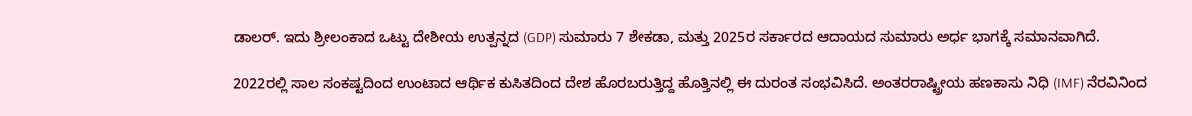ಡಾಲರ್. ಇದು ಶ್ರೀಲಂಕಾದ ಒಟ್ಟು ದೇಶೀಯ ಉತ್ಪನ್ನದ (GDP) ಸುಮಾರು 7 ಶೇಕಡಾ, ಮತ್ತು 2025ರ ಸರ್ಕಾರದ ಆದಾಯದ ಸುಮಾರು ಅರ್ಧ ಭಾಗಕ್ಕೆ ಸಮಾನವಾಗಿದೆ.

2022ರಲ್ಲಿ ಸಾಲ ಸಂಕಷ್ಟದಿಂದ ಉಂಟಾದ ಆರ್ಥಿಕ ಕುಸಿತದಿಂದ ದೇಶ ಹೊರಬರುತ್ತಿದ್ದ ಹೊತ್ತಿನಲ್ಲಿ ಈ ದುರಂತ ಸಂಭವಿಸಿದೆ. ಅಂತರರಾಷ್ಟ್ರೀಯ ಹಣಕಾಸು ನಿಧಿ (IMF) ನೆರವಿನಿಂದ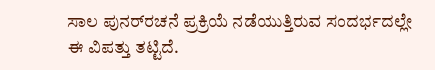ಸಾಲ ಪುನರ್‌ರಚನೆ ಪ್ರಕ್ರಿಯೆ ನಡೆಯುತ್ತಿರುವ ಸಂದರ್ಭದಲ್ಲೇ ಈ ವಿಪತ್ತು ತಟ್ಟಿದೆ.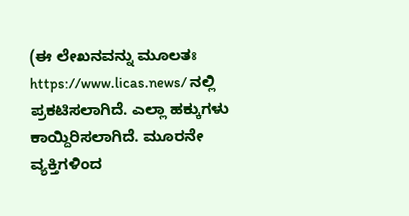(ಈ ಲೇಖನವನ್ನು ಮೂಲತಃ https://www.licas.news/ ನಲ್ಲಿ ಪ್ರಕಟಿಸಲಾಗಿದೆ. ಎಲ್ಲಾ ಹಕ್ಕುಗಳು ಕಾಯ್ದಿರಿಸಲಾಗಿದೆ. ಮೂರನೇ ವ್ಯಕ್ತಿಗಳಿಂದ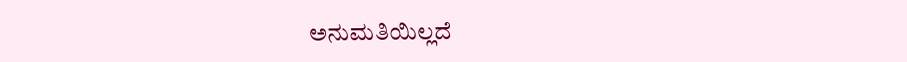ಅನುಮತಿಯಿಲ್ಲದೆ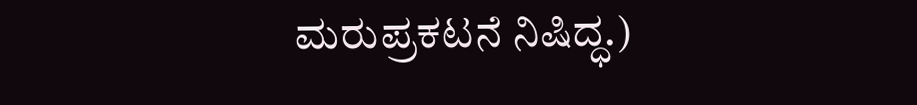ಮರುಪ್ರಕಟನೆ ನಿಷಿದ್ಧ.)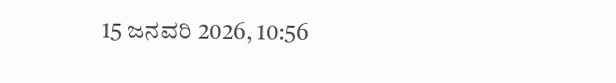15 ಜನವರಿ 2026, 10:56